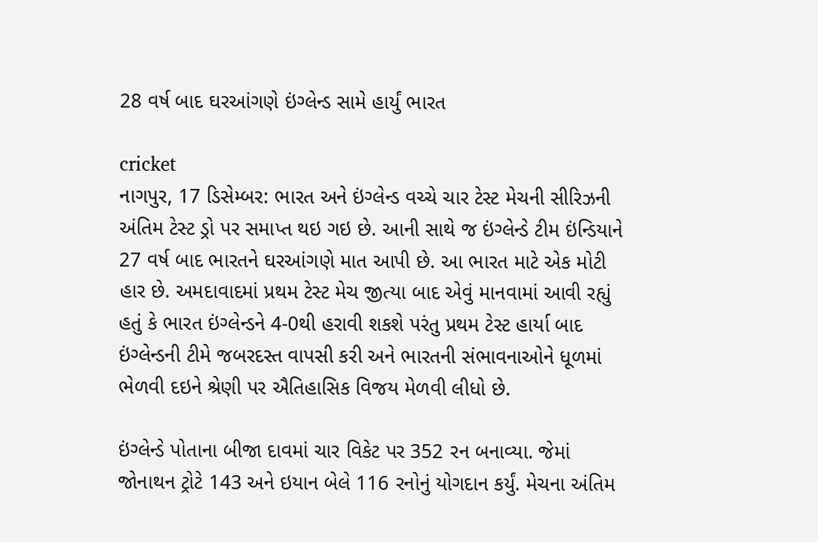28 વર્ષ બાદ ઘરઆંગણે ઇંગ્લેન્ડ સામે હાર્યું ભારત

cricket
નાગપુર, 17 ડિસેમ્બર: ભારત અને ઇંગ્લેન્ડ વચ્ચે ચાર ટેસ્ટ મેચની સીરિઝની અંતિમ ટેસ્ટ ડ્રો પર સમાપ્ત થઇ ગઇ છે. આની સાથે જ ઇંગ્લેન્ડે ટીમ ઇંન્ડિયાને 27 વર્ષ બાદ ભારતને ઘરઆંગણે માત આપી છે. આ ભારત માટે એક મોટી હાર છે. અમદાવાદમાં પ્રથમ ટેસ્ટ મેચ જીત્યા બાદ એવું માનવામાં આવી રહ્યું હતું કે ભારત ઇંગ્લેન્ડને 4-0થી હરાવી શકશે પરંતુ પ્રથમ ટેસ્ટ હાર્યા બાદ ઇંગ્લેન્ડની ટીમે જબરદસ્ત વાપસી કરી અને ભારતની સંભાવનાઓને ધૂળમાં ભેળવી દઇને શ્રેણી પર ઐતિહાસિક વિજય મેળવી લીધો છે.

ઇંગ્લેન્ડે પોતાના બીજા દાવમાં ચાર વિકેટ પર 352 રન બનાવ્યા. જેમાં જોનાથન ટ્રોટે 143 અને ઇયાન બેલે 116 રનોનું યોગદાન કર્યું. મેચના અંતિમ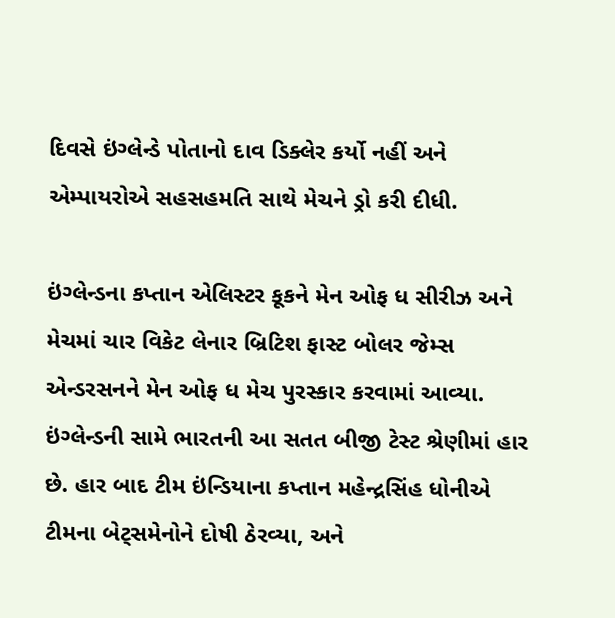દિવસે ઇંગ્લેન્ડે પોતાનો દાવ ડિક્લેર કર્યો નહીં અને એમ્પાયરોએ સહસહમતિ સાથે મેચને ડ્રો કરી દીધી.

ઇંગ્લેન્ડના કપ્તાન એલિસ્ટર કૂકને મેન ઓફ ધ સીરીઝ અને મેચમાં ચાર વિકેટ લેનાર બ્રિટિશ ફાસ્ટ બોલર જેમ્સ એન્ડરસનને મેન ઓફ ધ મેચ પુરસ્કાર કરવામાં આવ્યા. ઇંગ્લેન્ડની સામે ભારતની આ સતત બીજી ટેસ્ટ શ્રેણીમાં હાર છે. હાર બાદ ટીમ ઇંન્ડિયાના કપ્તાન મહેન્દ્રસિંહ ધોનીએ ટીમના બેટ્સમેનોને દોષી ઠેરવ્યા, અને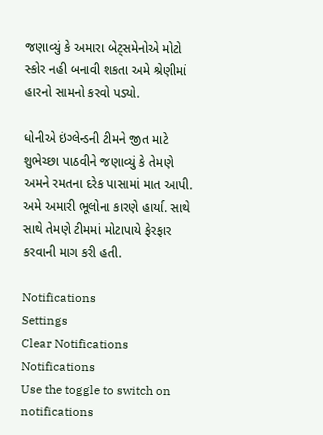જણાવ્યું કે અમારા બેટ્સમેનોએ મોટો સ્કોર નહી બનાવી શકતા અમે શ્રેણીમાં હારનો સામનો કરવો પડ્યો.

ધોનીએ ઇંગ્લેન્ડની ટીમને જીત માટે શુભેચ્છા પાઠવીને જણાવ્યું કે તેમણે અમને રમતના દરેક પાસામાં માત આપી. અમે અમારી ભૂલોના કારણે હાર્યા. સાથે સાથે તેમણે ટીમમાં મોટાપાયે ફેરફાર કરવાની માગ કરી હતી.

Notifications
Settings
Clear Notifications
Notifications
Use the toggle to switch on notifications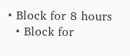• Block for 8 hours
  • Block for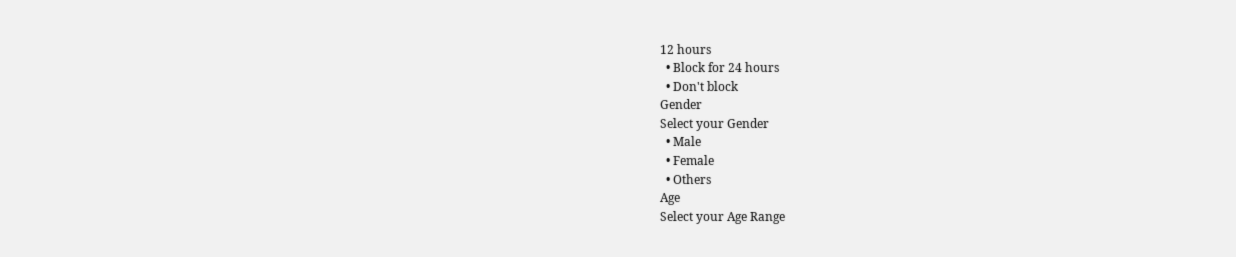12 hours
  • Block for 24 hours
  • Don't block
Gender
Select your Gender
  • Male
  • Female
  • Others
Age
Select your Age Range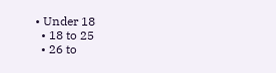• Under 18
  • 18 to 25
  • 26 to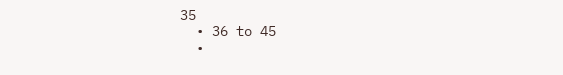35
  • 36 to 45
  •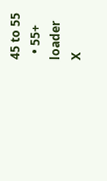45 to 55
  • 55+
loader
X